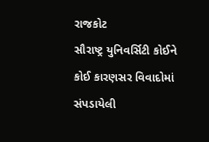રાજકોટ
સૌરાષ્ટ્ર યુનિવર્સિટી કોઈને કોઈ કારણસર વિવાદોમાં સંપડાયેલી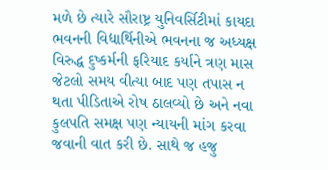મળે છે ત્યારે સૌરાષ્ટ્ર યુનિવર્સિટીમાં કાયદા ભવનની વિદ્યાર્થિનીએ ભવનના જ અધ્યક્ષ વિરુદ્ધ દુષ્કર્મની ફરિયાદ કર્યાને ત્રણ માસ જેટલો સમય વીત્યા બાદ પણ તપાસ ન થતા પીડિતાએ રોષ ઠાલવ્યો છે અને નવા કુલપતિ સમક્ષ પણ ન્યાયની માંગ કરવા જવાની વાત કરી છે. સાથે જ હજુ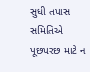સુધી તપાસ સમિતિએ પૂછપરછ માટે ન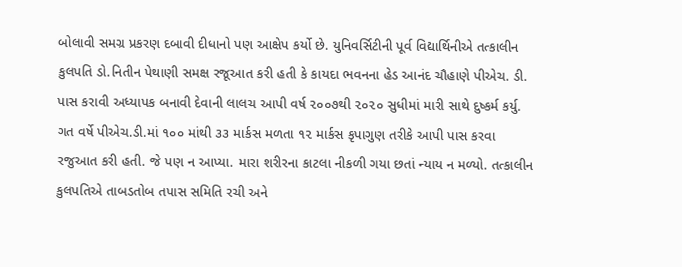બોલાવી સમગ્ર પ્રકરણ દબાવી દીધાનો પણ આક્ષેપ કર્યો છે. યુનિવર્સિટીની પૂર્વ વિદ્યાર્થિનીએ તત્કાલીન કુલપતિ ડો.નિતીન પેથાણી સમક્ષ રજૂઆત કરી હતી કે કાયદા ભવનના હેડ આનંદ ચૌહાણે પીએચ. ડી. પાસ કરાવી અધ્યાપક બનાવી દેવાની લાલચ આપી વર્ષ ૨૦૦૭થી ૨૦૨૦ સુધીમાં મારી સાથે દુષ્કર્મ કર્યુ. ગત વર્ષે પીએચ.ડી.માં ૧૦૦ માંથી ૩૩ માર્કસ મળતા ૧૨ માર્કસ કૃપાગુણ તરીકે આપી પાસ કરવા રજુઆત કરી હતી. જે પણ ન આપ્યા. મારા શરીરના કાટલા નીકળી ગયા છતાં ન્યાય ન મળ્યો. તત્કાલીન કુલપતિએ તાબડતોબ તપાસ સમિતિ રચી અને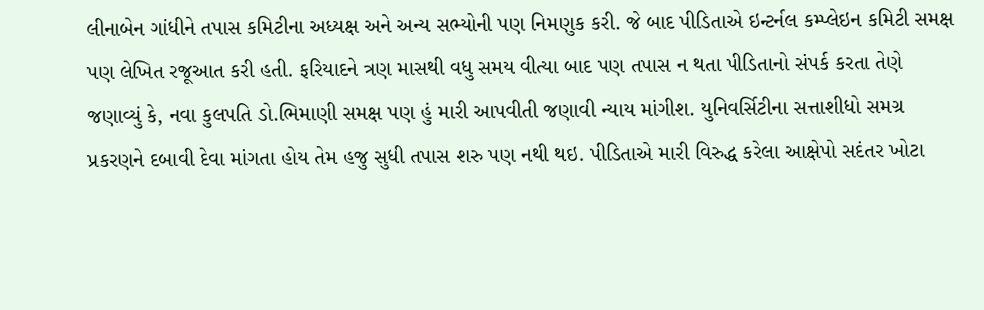લીનાબેન ગાંધીને તપાસ કમિટીના અધ્યક્ષ અને અન્ય સભ્યોની પણ નિમણુક કરી. જે બાદ પીડિતાએ ઇન્ટર્નલ કમ્પ્લેઇન કમિટી સમક્ષ પણ લેખિત રજૂઆત કરી હતી. ફરિયાદને ત્રણ માસથી વધુ સમય વીત્યા બાદ પણ તપાસ ન થતા પીડિતાનો સંપર્ક કરતા તેણે જણાવ્યું કે, નવા કુલપતિ ડો.ભિમાણી સમક્ષ પણ હું મારી આપવીતી જણાવી ન્યાય માંગીશ. યુનિવર્સિટીના સત્તાશીધો સમગ્ર પ્રકરણને દબાવી દેવા માંગતા હોય તેમ હજુ સુધી તપાસ શરુ પણ નથી થઇ. પીડિતાએ મારી વિરુદ્ધ કરેલા આક્ષેપો સદંતર ખોટા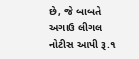છે, જે બાબતે અગાઉ લીગલ નોટીસ આપી રૂ.૧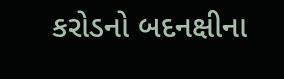કરોડનો બદનક્ષીના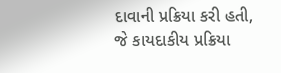દાવાની પ્રક્રિયા કરી હતી, જે કાયદાકીય પ્રક્રિયા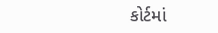કોર્ટમાં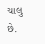ચાલુ છે.